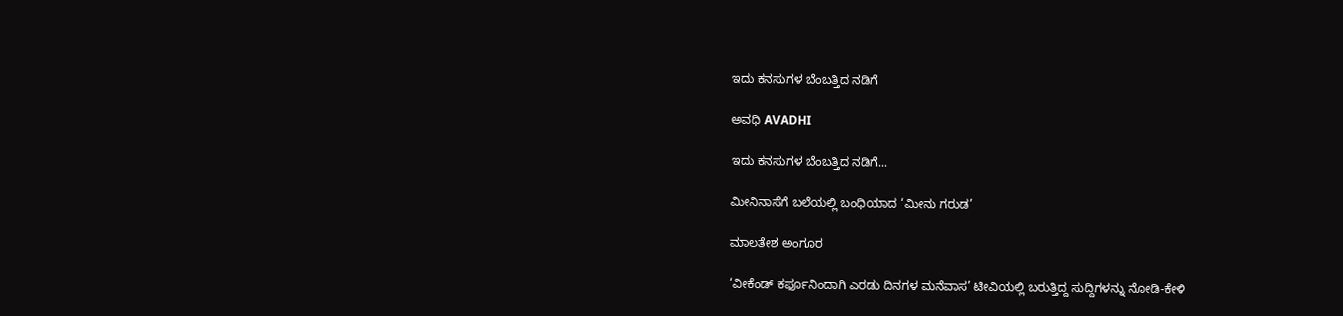ಇದು ಕನಸುಗಳ ಬೆಂಬತ್ತಿದ ನಡಿಗೆ‍

ಅವಧಿ AVADHI

ಇದು ಕನಸುಗಳ ಬೆಂಬತ್ತಿದ ನಡಿಗೆ...

ಮೀನಿನಾಸೆಗೆ ಬಲೆಯಲ್ಲಿ ಬಂಧಿಯಾದ ‘ಮೀನು ಗರುಡ’

ಮಾಲತೇಶ ಅಂಗೂರ

‘ವೀಕೆಂಡ್ ಕರ್ಫೂನಿಂದಾಗಿ ಎರಡು ದಿನಗಳ ಮನೆವಾಸ’ ಟೀವಿಯಲ್ಲಿ ಬರುತ್ತಿದ್ದ ಸುದ್ದಿಗಳನ್ನು ನೋಡಿ-ಕೇಳಿ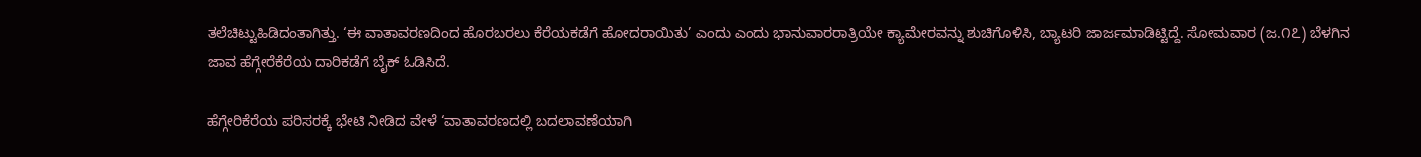ತಲೆಚಿಟ್ಟುಹಿಡಿದಂತಾಗಿತ್ತು. ‘ಈ ವಾತಾವರಣದಿಂದ ಹೊರಬರಲು ಕೆರೆಯಕಡೆಗೆ ಹೋದರಾಯಿತು’ ಎಂದು ಎಂದು ಭಾನುವಾರರಾತ್ರಿಯೇ ಕ್ಯಾಮೇರವನ್ನು ಶುಚಿಗೊಳಿಸಿ, ಬ್ಯಾಟರಿ ಜಾರ್ಜಮಾಡಿಟ್ಟಿದ್ದೆ. ಸೋಮವಾರ (ಜ.೧೭) ಬೆಳಗಿನ ಜಾವ ಹೆಗ್ಗೇರೆಕೆರೆಯ ದಾರಿಕಡೆಗೆ ಬೈಕ್ ಓಡಿಸಿದೆ.

ಹೆಗ್ಗೇರಿಕೆರೆಯ ಪರಿಸರಕ್ಕೆ ಭೇಟಿ ನೀಡಿದ ವೇಳೆ ‘ವಾತಾವರಣದಲ್ಲಿ ಬದಲಾವಣೆಯಾಗಿ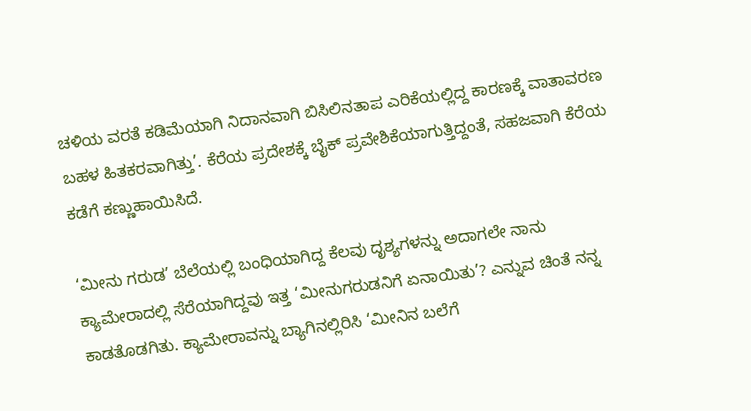ಚಳಿಯ ವರತೆ ಕಡಿಮೆಯಾಗಿ ನಿದಾನವಾಗಿ ಬಿಸಿಲಿನತಾಪ ಎರಿಕೆಯಲ್ಲಿದ್ದ ಕಾರಣಕ್ಕೆ ವಾತಾವರಣ ಬಹಳ ಹಿತಕರವಾಗಿತ್ತು’. ಕೆರೆಯ ಪ್ರದೇಶಕ್ಕೆ ಬೈಕ್ ಪ್ರವೇಶಿಕೆಯಾಗುತ್ತಿದ್ದಂತೆ, ಸಹಜವಾಗಿ ಕೆರೆಯ ಕಡೆಗೆ ಕಣ್ಣುಹಾಯಿಸಿದೆ.

‘ಮೀನು ಗರುಡ’ ಬೆಲೆಯಲ್ಲಿ ಬಂಧಿಯಾಗಿದ್ದ ಕೆಲವು ದೃಶ್ಯಗಳನ್ನು ಅದಾಗಲೇ ನಾನು ಕ್ಯಾಮೇರಾದಲ್ಲಿ ಸೆರೆಯಾಗಿದ್ದವು ಇತ್ತ ‘ಮೀನುಗರುಡನಿಗೆ ಏನಾಯಿತು’? ಎನ್ನುವ ಚಿಂತೆ ನನ್ನ ಕಾಡತೊಡಗಿತು. ಕ್ಯಾಮೇರಾವನ್ನು ಬ್ಯಾಗಿನಲ್ಲಿರಿಸಿ ‘ಮೀನಿನ ಬಲೆಗೆ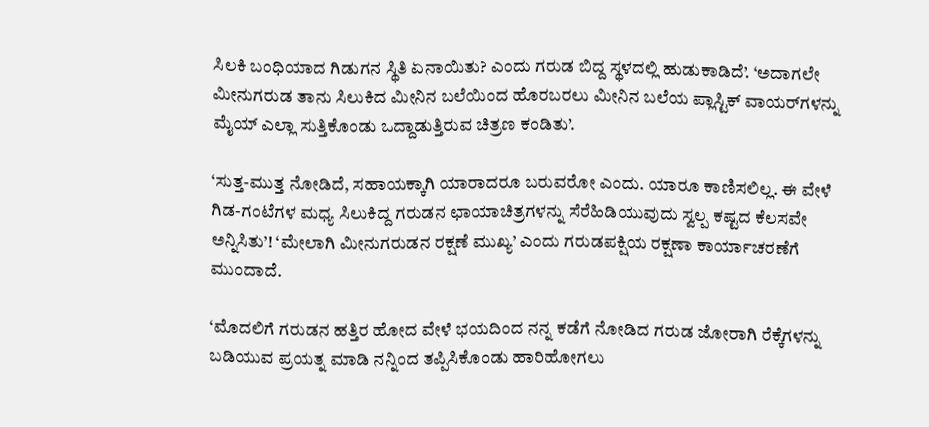ಸಿಲಕಿ ಬಂಧಿಯಾದ ಗಿಡುಗನ ಸ್ಥಿತಿ ಏನಾಯಿತು? ಎಂದು ಗರುಡ ಬಿದ್ದ ಸ್ಥಳದಲ್ಲಿ ಹುಡುಕಾಡಿದೆ’. ‘ಅದಾಗಲೇ ಮೀನುಗರುಡ ತಾನು ಸಿಲುಕಿದ ಮೀನಿನ ಬಲೆಯಿಂದ ಹೊರಬರಲು ಮೀನಿನ ಬಲೆಯ ಪ್ಲಾಸ್ಟಿಕ್ ವಾಯರ್‌ಗಳನ್ನು ಮೈಯ್ ಎಲ್ಲಾ ಸುತ್ತಿಕೊಂಡು ಒದ್ದಾಡುತ್ತಿರುವ ಚಿತ್ರಣ ಕಂಡಿತು’.

‘ಸುತ್ತ-ಮುತ್ತ ನೋಡಿದೆ, ಸಹಾಯಕ್ಕಾಗಿ ಯಾರಾದರೂ ಬರುವರೋ ಎಂದು. ಯಾರೂ ಕಾಣಿಸಲಿಲ್ಲ. ಈ ವೇಳೆ ಗಿಡ-ಗಂಟೆಗಳ ಮಧ್ಯ ಸಿಲುಕಿದ್ದ ಗರುಡನ ಛಾಯಾಚಿತ್ರಗಳನ್ನು ಸೆರೆಹಿಡಿಯುವುದು ಸ್ವಲ್ಪ ಕಷ್ಟದ ಕೆಲಸವೇ ಅನ್ನಿಸಿತು’! ‘ಮೇಲಾಗಿ ಮೀನುಗರುಡನ ರಕ್ಷಣೆ ಮುಖ್ಯ’ ಎಂದು ಗರುಡಪಕ್ಷಿಯ ರಕ್ಷಣಾ ಕಾರ್ಯಾಚರಣೆಗೆ ಮುಂದಾದೆ.

‘ಮೊದಲಿಗೆ ಗರುಡನ ಹತ್ತಿರ ಹೋದ ವೇಳೆ ಭಯದಿಂದ ನನ್ನ ಕಡೆಗೆ ನೋಡಿದ ಗರುಡ ಜೋರಾಗಿ ರೆಕ್ಕೆಗಳನ್ನು ಬಡಿಯುವ ಪ್ರಯತ್ನ ಮಾಡಿ ನನ್ನಿಂದ ತಪ್ಪಿಸಿಕೊಂಡು ಹಾರಿಹೋಗಲು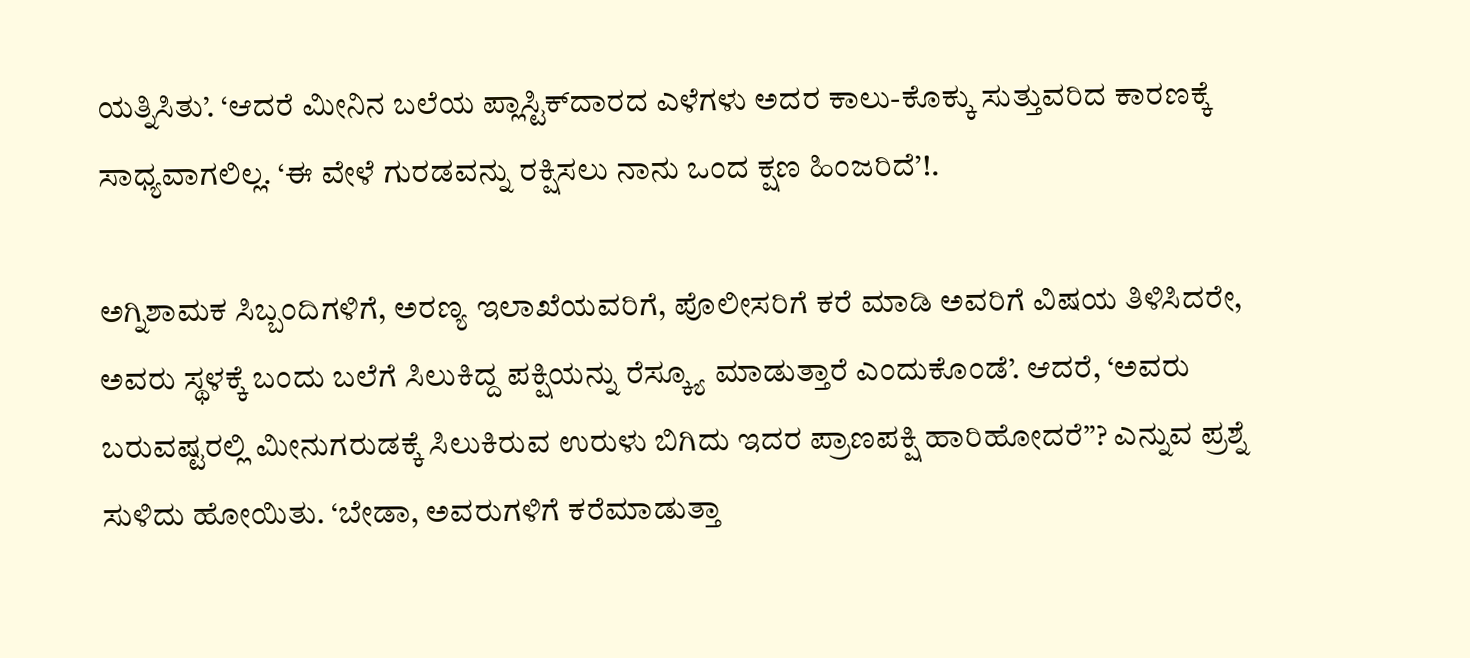ಯತ್ನಿಸಿತು’. ‘ಆದರೆ ಮೀನಿನ ಬಲೆಯ ಪ್ಲಾಸ್ಟಿಕ್‌ದಾರದ ಎಳೆಗಳು ಅದರ ಕಾಲು-ಕೊಕ್ಕು ಸುತ್ತುವರಿದ ಕಾರಣಕ್ಕೆ ಸಾಧ್ಯವಾಗಲಿಲ್ಲ. ‘ಈ ವೇಳೆ ಗುರಡವನ್ನು ರಕ್ಷಿಸಲು ನಾನು ಒಂದ ಕ್ಷಣ ಹಿಂಜರಿದೆ’!.

ಅಗ್ನಿಶಾಮಕ ಸಿಬ್ಬಂದಿಗಳಿಗೆ, ಅರಣ್ಯ ಇಲಾಖೆಯವರಿಗೆ, ಪೊಲೀಸರಿಗೆ ಕರೆ ಮಾಡಿ ಅವರಿಗೆ ವಿಷಯ ತಿಳಿಸಿದರೇ, ಅವರು ಸ್ಥಳಕ್ಕೆ ಬಂದು ಬಲೆಗೆ ಸಿಲುಕಿದ್ದ ಪಕ್ಷಿಯನ್ನು ರೆಸ್ಕ್ಯೂ ಮಾಡುತ್ತಾರೆ ಎಂದುಕೊಂಡೆ’. ಆದರೆ, ‘ಅವರು ಬರುವಷ್ಟರಲ್ಲಿ ಮೀನುಗರುಡಕ್ಕೆ ಸಿಲುಕಿರುವ ಉರುಳು ಬಿಗಿದು ಇದರ ಪ್ರಾಣಪಕ್ಷಿ ಹಾರಿಹೋದರೆ”? ಎನ್ನುವ ಪ್ರಶ್ನೆ ಸುಳಿದು ಹೋಯಿತು. ‘ಬೇಡಾ, ಅವರುಗಳಿಗೆ ಕರೆಮಾಡುತ್ತಾ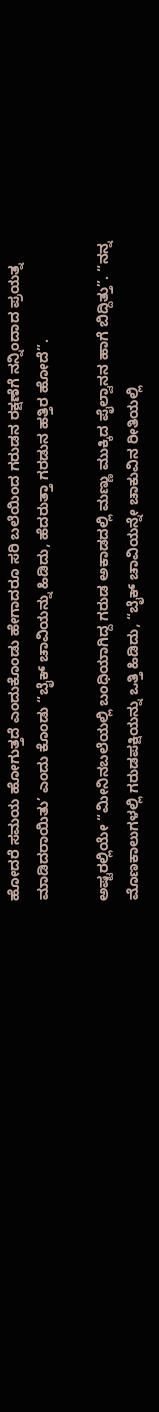ಹೋದರೆ ಸಮಯ ಹೋಗುತ್ತದೆ ಎಂದುಕೊಂಡು ಹೇಗಾದರೂ ಸರಿ ಬಲೆಯಿಂದ ಗರುಡನ ರಕ್ಷಣೆಗೆ ನನ್ನಿಂದಾದ ಪ್ರಯತ್ನ ಮಾಡಿದರಾಯಿತು’ ಎಂದು ಕೊಂಡು “ಬೈಕ್ ಚಾವಿಯನ್ನು ಹಿಡಿದು, ಹೆದರುತ್ತಾ ಗರಡುನ ಹತ್ತಿರ ಹೋದೆ”.

ಅಷ್ಟರಲ್ಲಿಯೇ “ಮೀನಿನಬಲೆಯಲ್ಲಿ ಬಂಧಿಯಾಗಿದ್ದ ಗರುಡ ಅಕಾಡದಲ್ಲಿ ಮಣ್ಣು ಮುಕ್ಕಿದ ಪೈಲ್ವಾನನ ಹಾಗೆ ಬಿದ್ದಿತ್ತು”. “ನನ್ನ ಮೊಣಕಾಲುಗಳಲ್ಲಿ ಗರುಡಪಕ್ಷಿಯನ್ನು ಒತ್ತಿ ಹಿಡಿದು, “ಬೈಕ್ ಚಾವಿಯನ್ನೇ ಚಾಕುವಿನ ರೀತಿಯಲ್ಲಿ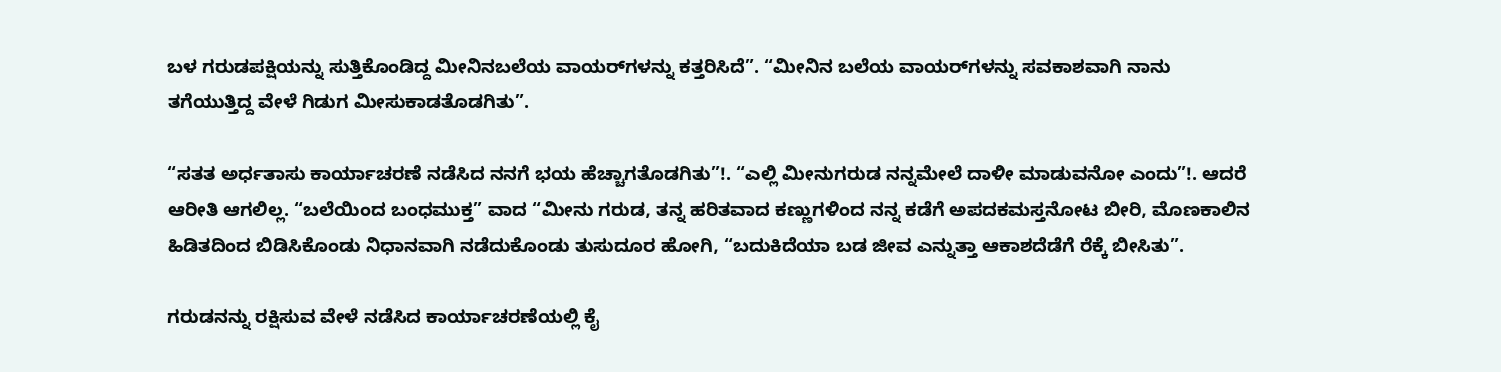ಬಳ ಗರುಡಪಕ್ಷಿಯನ್ನು ಸುತ್ತಿಕೊಂಡಿದ್ದ ಮೀನಿನಬಲೆಯ ವಾಯರ್‌ಗಳನ್ನು ಕತ್ತರಿಸಿದೆ”. “ಮೀನಿನ ಬಲೆಯ ವಾಯರ್‌ಗಳನ್ನು ಸವಕಾಶವಾಗಿ ನಾನು ತಗೆಯುತ್ತಿದ್ದ ವೇಳೆ ಗಿಡುಗ ಮೀಸುಕಾಡತೊಡಗಿತು”.

“ಸತತ ಅರ್ಧತಾಸು ಕಾರ್ಯಾಚರಣೆ ನಡೆಸಿದ ನನಗೆ ಭಯ ಹೆಚ್ಚಾಗತೊಡಗಿತು”!. “ಎಲ್ಲಿ ಮೀನುಗರುಡ ನನ್ನಮೇಲೆ ದಾಳೀ ಮಾಡುವನೋ ಎಂದು”!. ಆದರೆ ಆರೀತಿ ಆಗಲಿಲ್ಲ. “ಬಲೆಯಿಂದ ಬಂಧಮುಕ್ತ” ವಾದ “ಮೀನು ಗರುಡ, ತನ್ನ ಹರಿತವಾದ ಕಣ್ಣುಗಳಿಂದ ನನ್ನ ಕಡೆಗೆ ಅಪದಕಮಸ್ತನೋಟ ಬೀರಿ, ಮೊಣಕಾಲಿನ ಹಿಡಿತದಿಂದ ಬಿಡಿಸಿಕೊಂಡು ನಿಧಾನವಾಗಿ ನಡೆದುಕೊಂಡು ತುಸುದೂರ ಹೋಗಿ, “ಬದುಕಿದೆಯಾ ಬಡ ಜೀವ ಎನ್ನುತ್ತಾ ಆಕಾಶದೆಡೆಗೆ ರೆಕ್ಕೆ ಬೀಸಿತು”.

ಗರುಡನನ್ನು ರಕ್ಷಿಸುವ ವೇಳೆ ನಡೆಸಿದ ಕಾರ್ಯಾಚರಣೆಯಲ್ಲಿ ಕೈ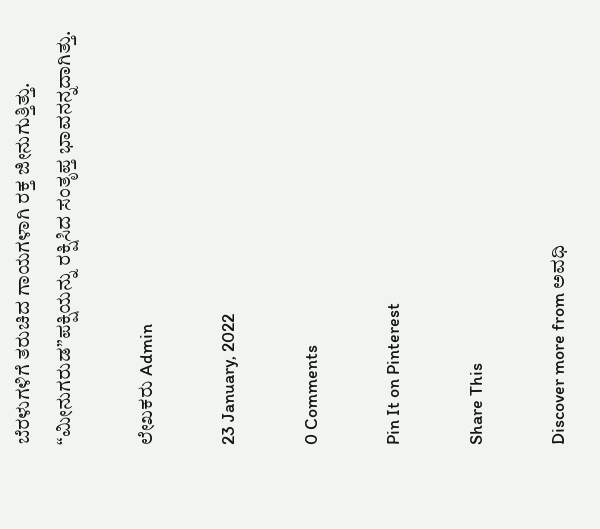ಬೆರಳುಗಳಿಗೆ ತರುಚಿದ ಗಾಯಗಳಾಗಿ ರಕ್ತ ಜೀನುಗುತ್ತಿತ್ತು. “ಮೀನುಗರುಡ”ಪಕ್ಷಿಯನ್ನು ರಕ್ಷಿಸಿದ ಸಂತೃಪ್ತ ಭಾವನನ್ನದಾಗಿತ್ತು.

ಲೇಖಕರು Admin

23 January, 2022

0 Comments

Pin It on Pinterest

Share This

Discover more from ಅವಧಿ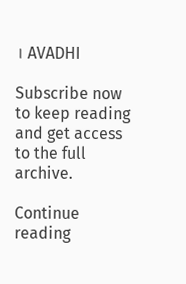। AVADHI

Subscribe now to keep reading and get access to the full archive.

Continue reading